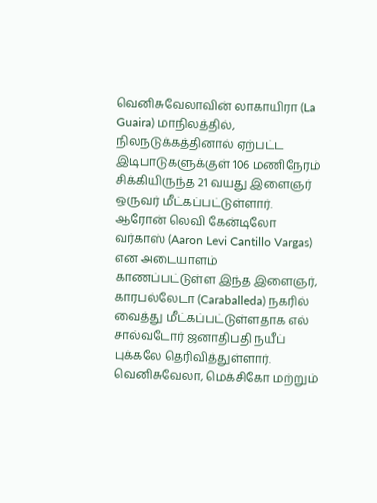வெனிசுவேலாவின் லாகாயிரா (La Guaira) மாநிலத்தில், நிலநடுக்கத்தினால் ஏற்பட்ட இடிபாடுகளுக்குள் 106 மணிநேரம் சிக்கியிருந்த 21 வயது இளைஞர் ஒருவர் மீட்கப்பட்டுள்ளார்.
ஆரோன் லெவி கேன்டிலோ வர்காஸ் (Aaron Levi Cantillo Vargas) என அடையாளம் காணப்பட்டுள்ள இந்த இளைஞர், காரபல்லேடா (Caraballeda) நகரில் வைத்து மீட்கப்பட்டுள்ளதாக எல் சால்வடோர் ஜனாதிபதி நயீப் புக்கலே தெரிவித்துள்ளார்.
வெனிசுவேலா, மெக்சிகோ மற்றும்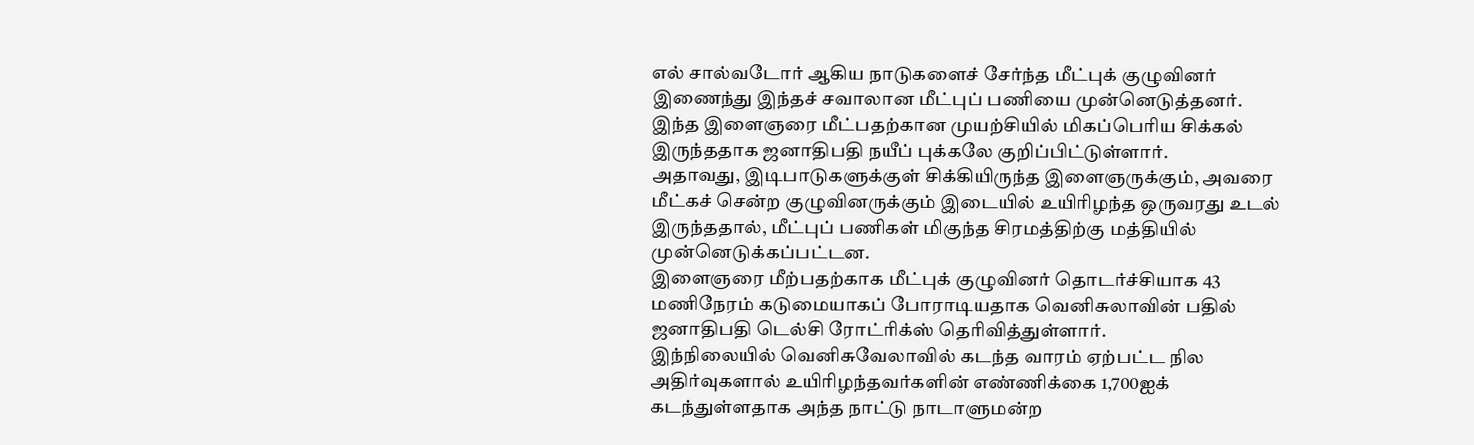எல் சால்வடோர் ஆகிய நாடுகளைச் சேர்ந்த மீட்புக் குழுவினர் இணைந்து இந்தச் சவாலான மீட்புப் பணியை முன்னெடுத்தனர்.
இந்த இளைஞரை மீட்பதற்கான முயற்சியில் மிகப்பெரிய சிக்கல் இருந்ததாக ஜனாதிபதி நயீப் புக்கலே குறிப்பிட்டுள்ளார்.
அதாவது, இடிபாடுகளுக்குள் சிக்கியிருந்த இளைஞருக்கும், அவரை மீட்கச் சென்ற குழுவினருக்கும் இடையில் உயிரிழந்த ஒருவரது உடல் இருந்ததால், மீட்புப் பணிகள் மிகுந்த சிரமத்திற்கு மத்தியில் முன்னெடுக்கப்பட்டன.
இளைஞரை மீற்பதற்காக மீட்புக் குழுவினர் தொடர்ச்சியாக 43 மணிநேரம் கடுமையாகப் போராடியதாக வெனிசுலாவின் பதில் ஜனாதிபதி டெல்சி ரோட்ரிக்ஸ் தெரிவித்துள்ளார்.
இந்நிலையில் வெனிசுவேலாவில் கடந்த வாரம் ஏற்பட்ட நில அதிர்வுகளால் உயிரிழந்தவர்களின் எண்ணிக்கை 1,700ஐக் கடந்துள்ளதாக அந்த நாட்டு நாடாளுமன்ற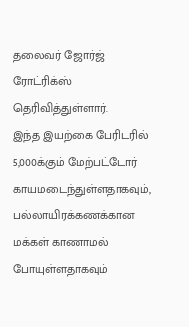தலைவர் ஜோர்ஜ் ரோட்ரிக்ஸ் தெரிவித்துள்ளார்.
இந்த இயற்கை பேரிடரில் 5,000க்கும் மேற்பட்டோர் காயமடைந்துள்ளதாகவும், பல்லாயிரக்கணக்கான மக்கள் காணாமல் போயுள்ளதாகவும்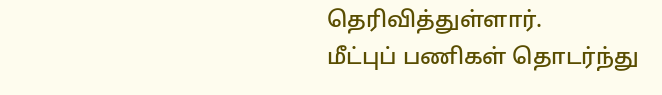தெரிவித்துள்ளார்.
மீட்புப் பணிகள் தொடர்ந்து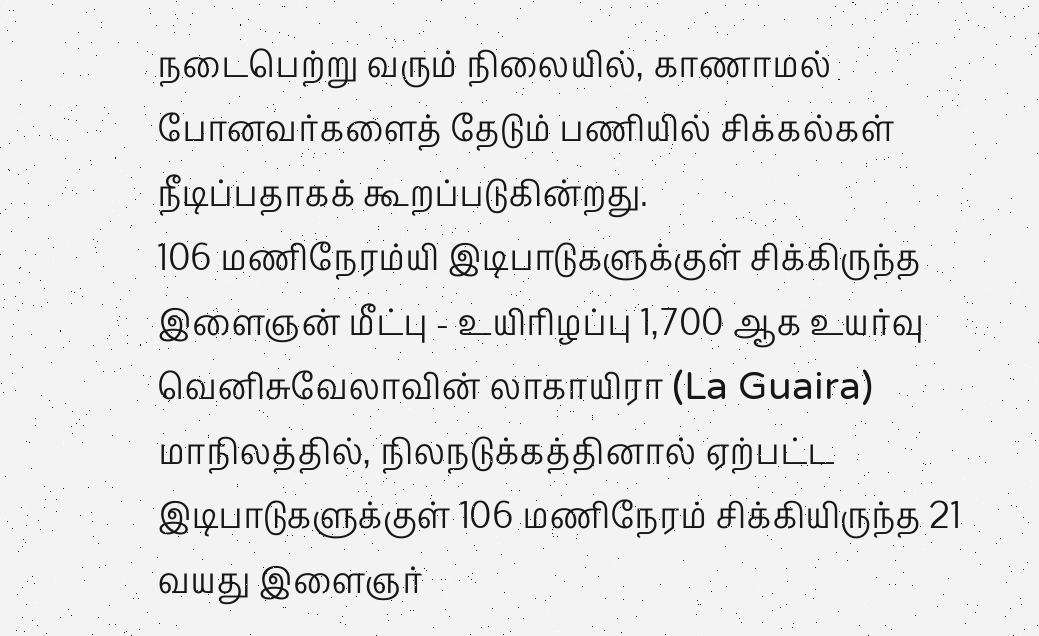நடைபெற்று வரும் நிலையில், காணாமல் போனவர்களைத் தேடும் பணியில் சிக்கல்கள் நீடிப்பதாகக் கூறப்படுகின்றது.
106 மணிநேரம்யி இடிபாடுகளுக்குள் சிக்கிருந்த இளைஞன் மீட்பு - உயிரிழப்பு 1,700 ஆக உயர்வு வெனிசுவேலாவின் லாகாயிரா (La Guaira) மாநிலத்தில், நிலநடுக்கத்தினால் ஏற்பட்ட இடிபாடுகளுக்குள் 106 மணிநேரம் சிக்கியிருந்த 21 வயது இளைஞர்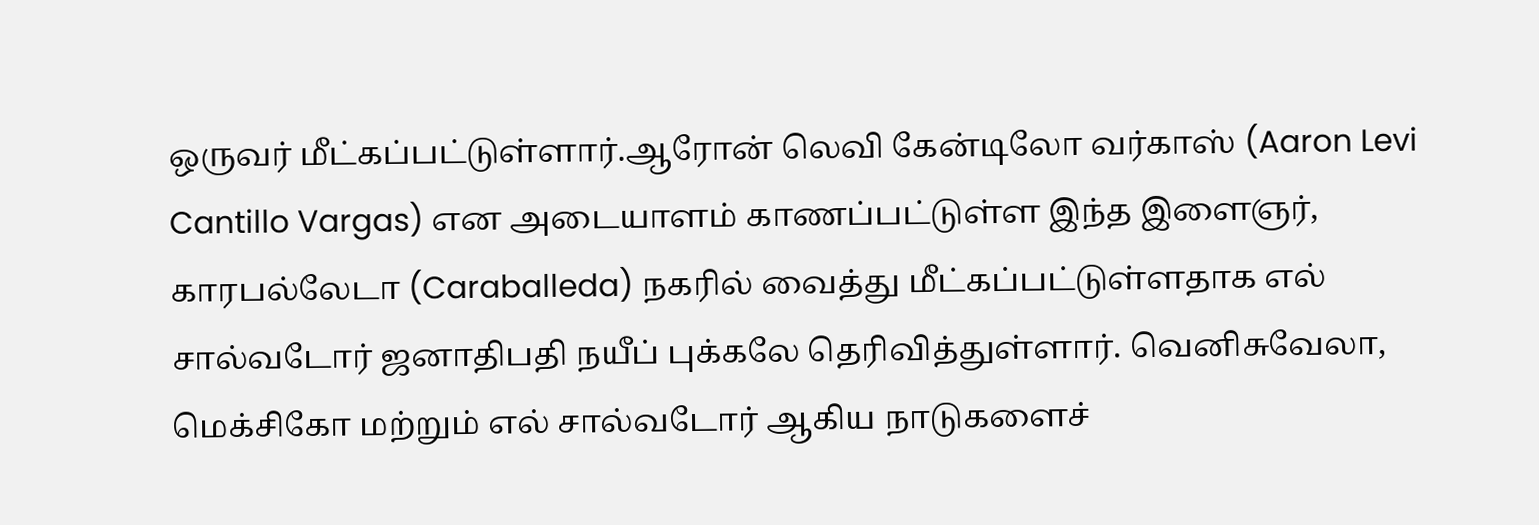ஒருவர் மீட்கப்பட்டுள்ளார்.ஆரோன் லெவி கேன்டிலோ வர்காஸ் (Aaron Levi Cantillo Vargas) என அடையாளம் காணப்பட்டுள்ள இந்த இளைஞர், காரபல்லேடா (Caraballeda) நகரில் வைத்து மீட்கப்பட்டுள்ளதாக எல் சால்வடோர் ஜனாதிபதி நயீப் புக்கலே தெரிவித்துள்ளார். வெனிசுவேலா, மெக்சிகோ மற்றும் எல் சால்வடோர் ஆகிய நாடுகளைச்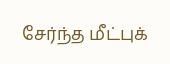சேர்ந்த மீட்புக்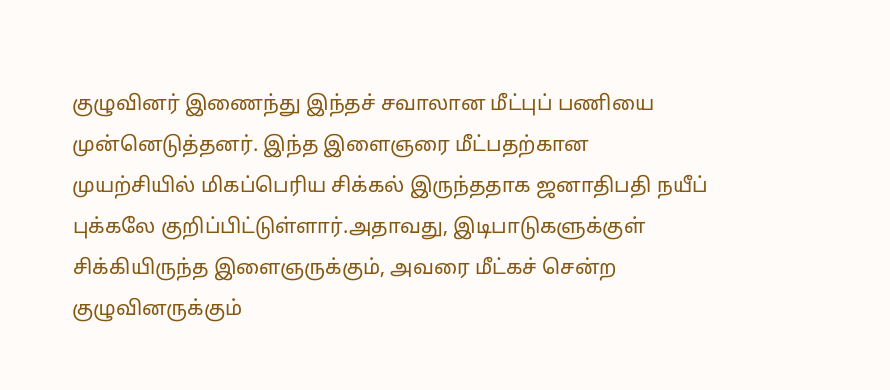குழுவினர் இணைந்து இந்தச் சவாலான மீட்புப் பணியை முன்னெடுத்தனர். இந்த இளைஞரை மீட்பதற்கான முயற்சியில் மிகப்பெரிய சிக்கல் இருந்ததாக ஜனாதிபதி நயீப் புக்கலே குறிப்பிட்டுள்ளார்.அதாவது, இடிபாடுகளுக்குள் சிக்கியிருந்த இளைஞருக்கும், அவரை மீட்கச் சென்ற குழுவினருக்கும்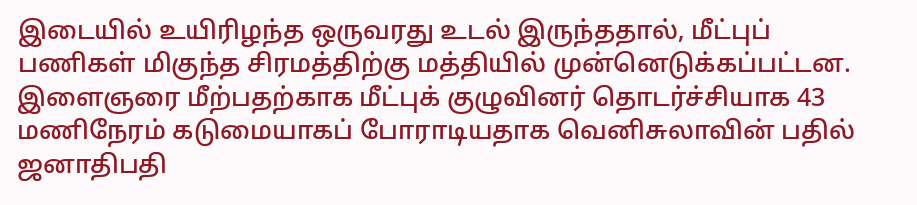இடையில் உயிரிழந்த ஒருவரது உடல் இருந்ததால், மீட்புப் பணிகள் மிகுந்த சிரமத்திற்கு மத்தியில் முன்னெடுக்கப்பட்டன. இளைஞரை மீற்பதற்காக மீட்புக் குழுவினர் தொடர்ச்சியாக 43 மணிநேரம் கடுமையாகப் போராடியதாக வெனிசுலாவின் பதில் ஜனாதிபதி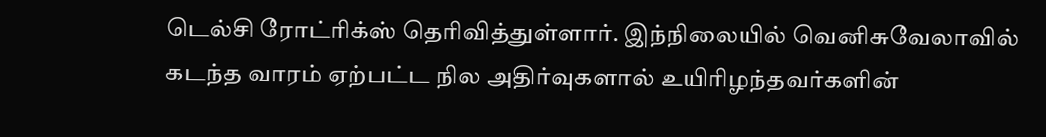டெல்சி ரோட்ரிக்ஸ் தெரிவித்துள்ளார். இந்நிலையில் வெனிசுவேலாவில் கடந்த வாரம் ஏற்பட்ட நில அதிர்வுகளால் உயிரிழந்தவர்களின்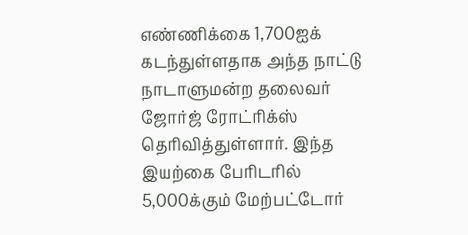எண்ணிக்கை 1,700ஐக் கடந்துள்ளதாக அந்த நாட்டு நாடாளுமன்ற தலைவர் ஜோர்ஜ் ரோட்ரிக்ஸ் தெரிவித்துள்ளார். இந்த இயற்கை பேரிடரில் 5,000க்கும் மேற்பட்டோர்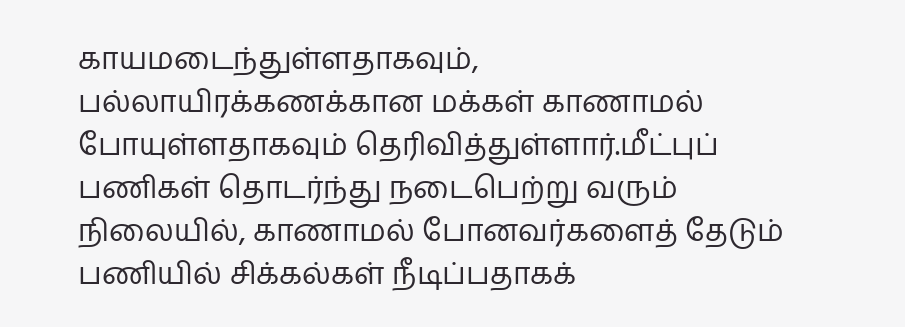காயமடைந்துள்ளதாகவும், பல்லாயிரக்கணக்கான மக்கள் காணாமல் போயுள்ளதாகவும் தெரிவித்துள்ளார்.மீட்புப் பணிகள் தொடர்ந்து நடைபெற்று வரும் நிலையில், காணாமல் போனவர்களைத் தேடும் பணியில் சிக்கல்கள் நீடிப்பதாகக்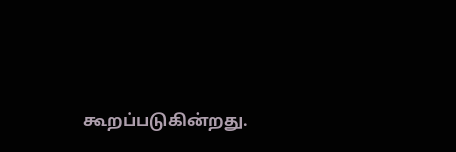கூறப்படுகின்றது.